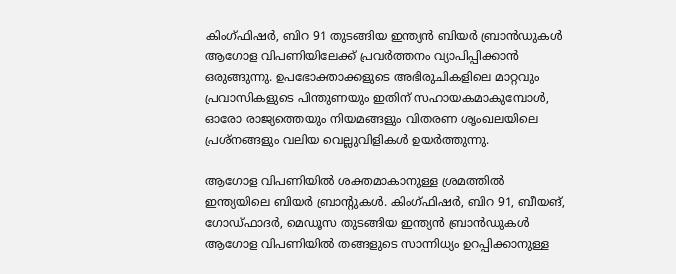കിംഗ്ഫിഷര്‍, ബിറ 91 തുടങ്ങിയ ഇന്ത്യൻ ബിയർ ബ്രാൻഡുകൾ ആഗോള വിപണിയിലേക്ക് പ്രവർത്തനം വ്യാപിപ്പിക്കാൻ ഒരുങ്ങുന്നു. ഉപഭോക്താക്കളുടെ അഭിരുചികളിലെ മാറ്റവും പ്രവാസികളുടെ പിന്തുണയും ഇതിന് സഹായകമാകുമ്പോൾ, ഓരോ രാജ്യത്തെയും നിയമങ്ങളും വിതരണ ശൃംഖലയിലെ പ്രശ്നങ്ങളും വലിയ വെല്ലുവിളികൾ ഉയർത്തുന്നു.

ആഗോള വിപണിയില്‍ ശക്തമാകാനുള്ള ശ്രമത്തില്‍ ഇന്ത്യയിലെ ബിയര്‍ ബ്രാന്റുകള്‍. കിംഗ്ഫിഷര്‍, ബിറ 91, ബീയങ്, ഗോഡ്ഫാദര്‍, മെഡൂസ തുടങ്ങിയ ഇന്ത്യന്‍ ബ്രാന്‍ഡുകള്‍ ആഗോള വിപണിയില്‍ തങ്ങളുടെ സാന്നിധ്യം ഉറപ്പിക്കാനുള്ള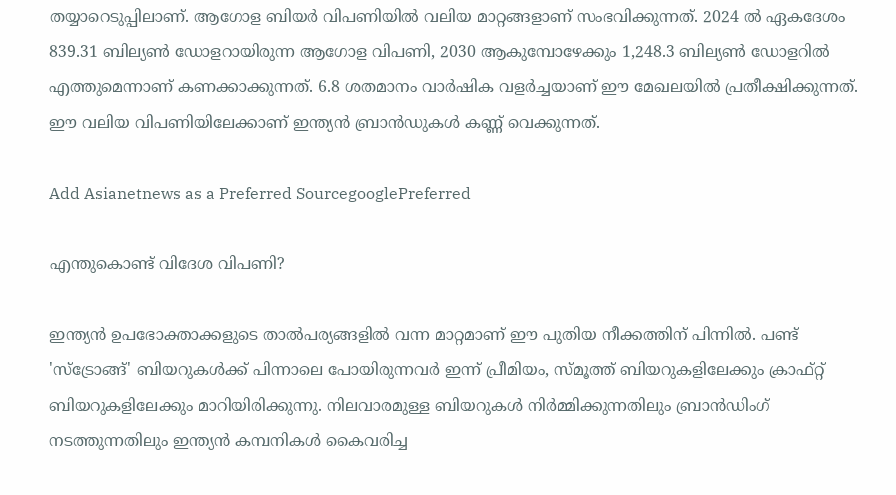തയ്യാറെടുപ്പിലാണ്. ആഗോള ബിയര്‍ വിപണിയില്‍ വലിയ മാറ്റങ്ങളാണ് സംഭവിക്കുന്നത്. 2024 ല്‍ ഏകദേശം 839.31 ബില്യണ്‍ ഡോളറായിരുന്ന ആഗോള വിപണി, 2030 ആകുമ്പോഴേക്കും 1,248.3 ബില്യണ്‍ ഡോളറില്‍ എത്തുമെന്നാണ് കണക്കാക്കുന്നത്. 6.8 ശതമാനം വാര്‍ഷിക വളര്‍ച്ചയാണ് ഈ മേഖലയില്‍ പ്രതീക്ഷിക്കുന്നത്. ഈ വലിയ വിപണിയിലേക്കാണ് ഇന്ത്യന്‍ ബ്രാന്‍ഡുകള്‍ കണ്ണ് വെക്കുന്നത്.

Add Asianetnews as a Preferred SourcegooglePreferred

എന്തുകൊണ്ട് വിദേശ വിപണി?

ഇന്ത്യന്‍ ഉപഭോക്താക്കളുടെ താല്‍പര്യങ്ങളില്‍ വന്ന മാറ്റമാണ് ഈ പുതിയ നീക്കത്തിന് പിന്നില്‍. പണ്ട് 'സ്‌ട്രോങ്ങ്' ബിയറുകള്‍ക്ക് പിന്നാലെ പോയിരുന്നവര്‍ ഇന്ന് പ്രീമിയം, സ്മൂത്ത് ബിയറുകളിലേക്കും ക്രാഫ്റ്റ് ബിയറുകളിലേക്കും മാറിയിരിക്കുന്നു. നിലവാരമുള്ള ബിയറുകള്‍ നിര്‍മ്മിക്കുന്നതിലും ബ്രാന്‍ഡിംഗ് നടത്തുന്നതിലും ഇന്ത്യന്‍ കമ്പനികള്‍ കൈവരിച്ച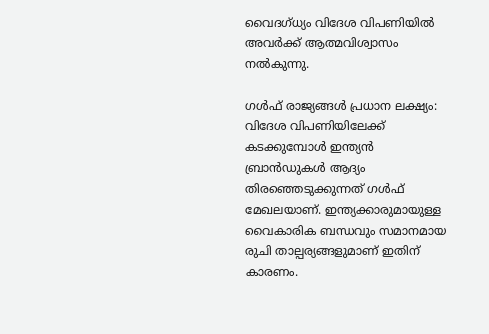വൈദഗ്ധ്യം വിദേശ വിപണിയില്‍ അവര്‍ക്ക് ആത്മവിശ്വാസം നല്‍കുന്നു.

ഗള്‍ഫ് രാജ്യങ്ങള്‍ പ്രധാന ലക്ഷ്യം: വിദേശ വിപണിയിലേക്ക് കടക്കുമ്പോള്‍ ഇന്ത്യന്‍ ബ്രാന്‍ഡുകള്‍ ആദ്യം തിരഞ്ഞെടുക്കുന്നത് ഗള്‍ഫ് മേഖലയാണ്. ഇന്ത്യക്കാരുമായുള്ള വൈകാരിക ബന്ധവും സമാനമായ രുചി താല്പര്യങ്ങളുമാണ് ഇതിന് കാരണം.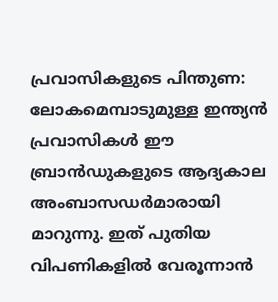പ്രവാസികളുടെ പിന്തുണ: ലോകമെമ്പാടുമുള്ള ഇന്ത്യന്‍ പ്രവാസികള്‍ ഈ ബ്രാന്‍ഡുകളുടെ ആദ്യകാല അംബാസഡര്‍മാരായി മാറുന്നു. ഇത് പുതിയ വിപണികളില്‍ വേരൂന്നാന്‍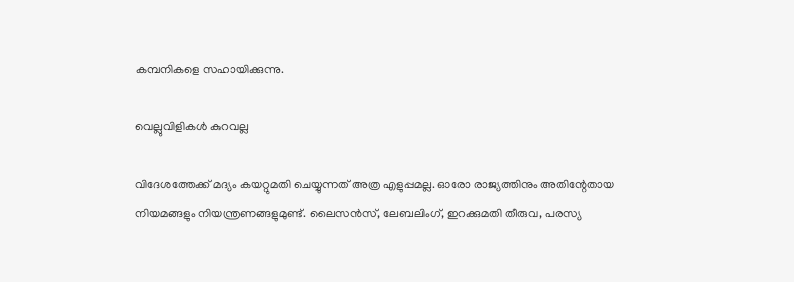കമ്പനികളെ സഹായിക്കുന്നു.

വെല്ലുവിളികള്‍ കുറവല്ല

വിദേശത്തേക്ക് മദ്യം കയറ്റുമതി ചെയ്യുന്നത് അത്ര എളുപ്പമല്ല. ഓരോ രാജ്യത്തിനും അതിന്റേതായ നിയമങ്ങളും നിയന്ത്രണങ്ങളുമുണ്ട്. ലൈസന്‍സ്, ലേബലിംഗ്, ഇറക്കുമതി തീരുവ, പരസ്യ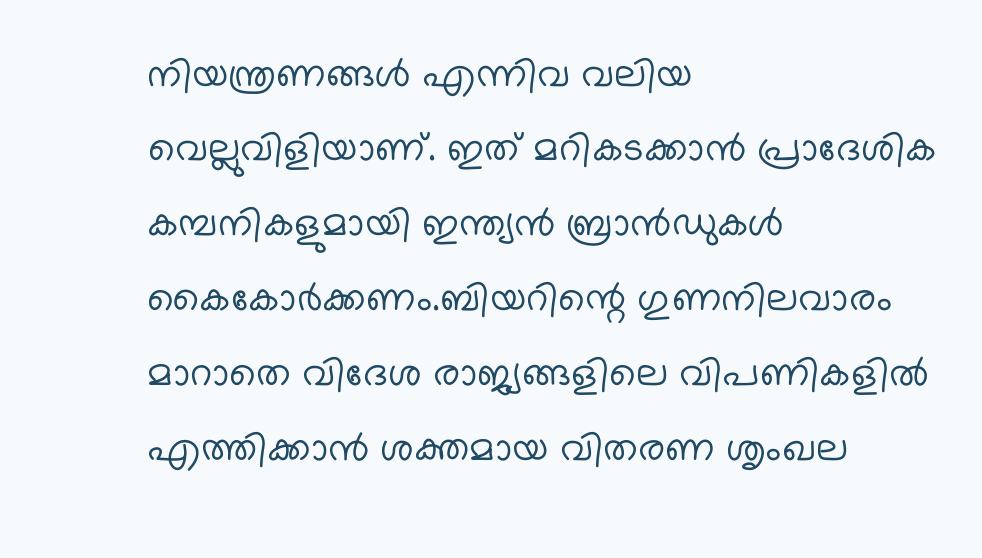നിയന്ത്രണങ്ങള്‍ എന്നിവ വലിയ വെല്ലുവിളിയാണ്. ഇത് മറികടക്കാന്‍ പ്രാദേശിക കമ്പനികളുമായി ഇന്ത്യന്‍ ബ്രാന്‍ഡുകള്‍ കൈകോര്‍ക്കണം.ബിയറിന്റെ ഗുണനിലവാരം മാറാതെ വിദേശ രാജ്യങ്ങളിലെ വിപണികളില്‍ എത്തിക്കാന്‍ ശക്തമായ വിതരണ ശൃംഖല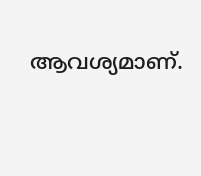ആവശ്യമാണ്.